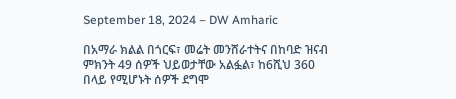September 18, 2024 – DW Amharic

በአማራ ክልል በጎርፍ፣ መሬት መንሸራተትና በከባድ ዝናብ ምክንት 49 ሰዎች ህይወታቸው አልፏል፣ ከ6ሺህ 360 በላይ የሚሆኑት ሰዎች ደግሞ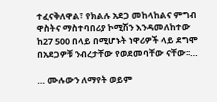ተፈናቅለዋል፣ የክልሉ አደጋ መከላከልና ምግብ ዋስትና ማስተባበሪያ ኮሚሽን እንዳመለከተው ከ27 500 በላይ በሚሆኑት ነዋሪዎች ላይ ደግሞ በአደጋዎቹ ንብረታቸው የወደመባቸው ናቸው፡፡…

… ሙሉውን ለማየት ወይም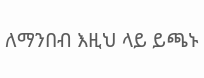ለማንበብ እዚህ ላይ ይጫኑ